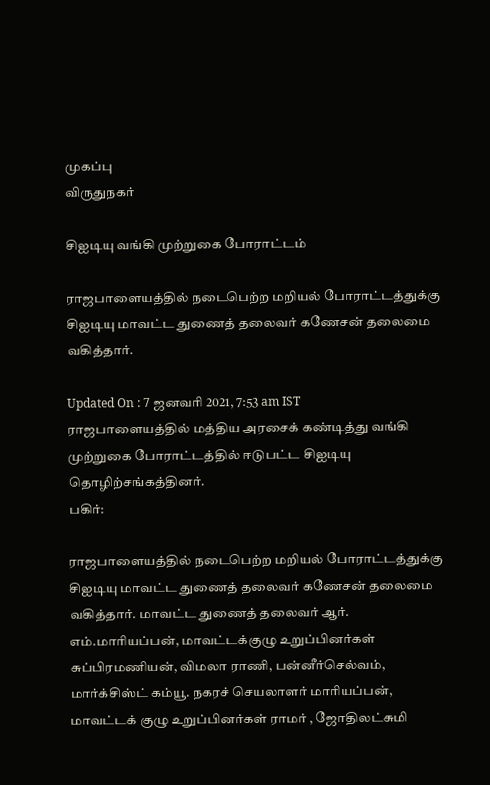முகப்பு
விருதுநகர்

சிஐடியு வங்கி முற்றுகை போராட்டம்

ராஜபாளையத்தில் நடைபெற்ற மறியல் போராட்டத்துக்கு சிஐடியு மாவட்ட துணைத் தலைவர் கணேசன் தலைமை வகித்தார்.

Updated On : 7 ஜனவரி 2021, 7:53 am IST
ராஜபாளையத்தில் மத்திய அரசைக் கண்டித்து வங்கி முற்றுகை போராட்டத்தில் ஈடுபட்ட சிஐடியு தொழிற்சங்கத்தினர்.
பகிர்:

ராஜபாளையத்தில் நடைபெற்ற மறியல் போராட்டத்துக்கு சிஐடியு மாவட்ட துணைத் தலைவர் கணேசன் தலைமை வகித்தார். மாவட்ட துணைத் தலைவர் ஆர். எம்.மாரியப்பன், மாவட்டக்குழு உறுப்பினர்கள் சுப்பிரமணியன், விமலா ராணி, பன்னீர்செல்வம், மார்க்சிஸ்ட் கம்யூ. நகரச் செயலாளர் மாரியப்பன், மாவட்டக் குழு உறுப்பினர்கள் ராமர் , ஜோதிலட்சுமி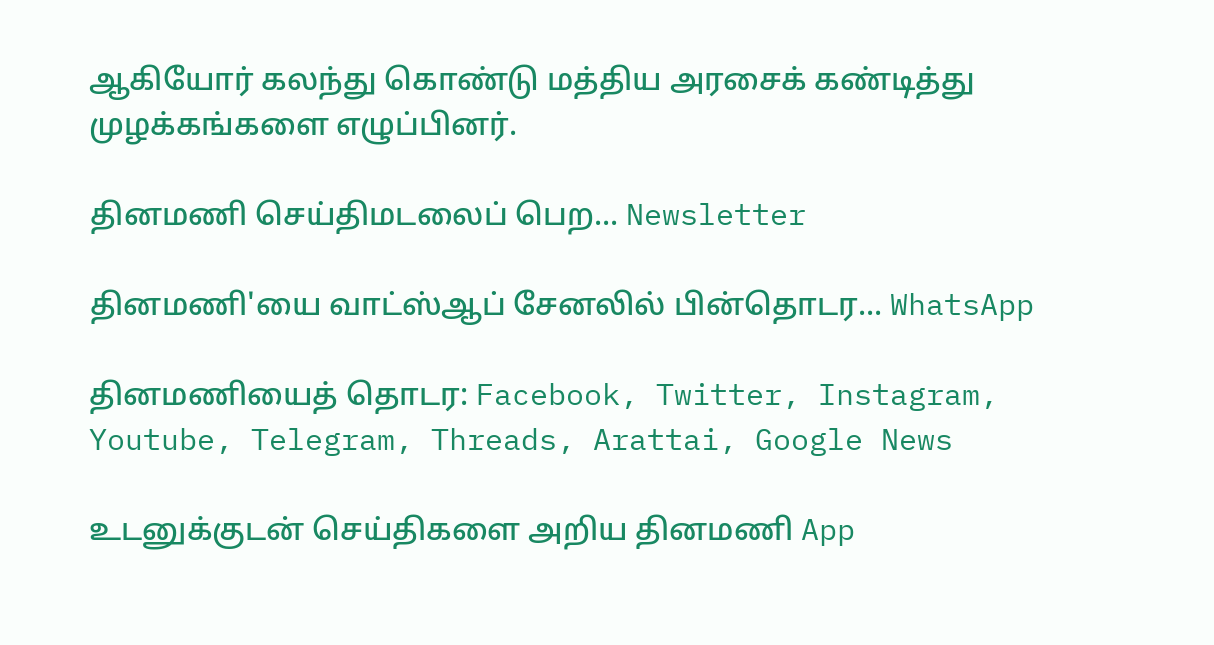ஆகியோர் கலந்து கொண்டு மத்திய அரசைக் கண்டித்து முழக்கங்களை எழுப்பினர்.

தினமணி செய்திமடலைப் பெற... Newsletter

தினமணி'யை வாட்ஸ்ஆப் சேனலில் பின்தொடர... WhatsApp

தினமணியைத் தொடர: Facebook, Twitter, Instagram, Youtube, Telegram, Threads, Arattai, Google News

உடனுக்குடன் செய்திகளை அறிய தினமணி App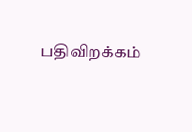பதிவிறக்கம்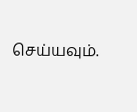செய்யவும்.